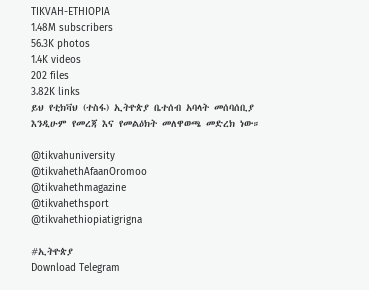TIKVAH-ETHIOPIA
1.48M subscribers
56.3K photos
1.4K videos
202 files
3.82K links
ይህ የቲክቫህ (ተስፋ) ኢትዮጵያ ቤተሰብ አባላት መሰባሰቢያ እንዲሁም የመረጃ እና የመልዕክት መለዋወጫ መድረክ ነው።

@tikvahuniversity
@tikvahethAfaanOromoo
@tikvahethmagazine
@tikvahethsport
@tikvahethiopiatigrigna

#ኢትዮጵያ
Download Telegram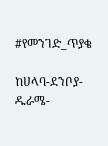#የመንገድ_ጥያቄ

ከሀላባ-ደንቦያ-ዱራሜ-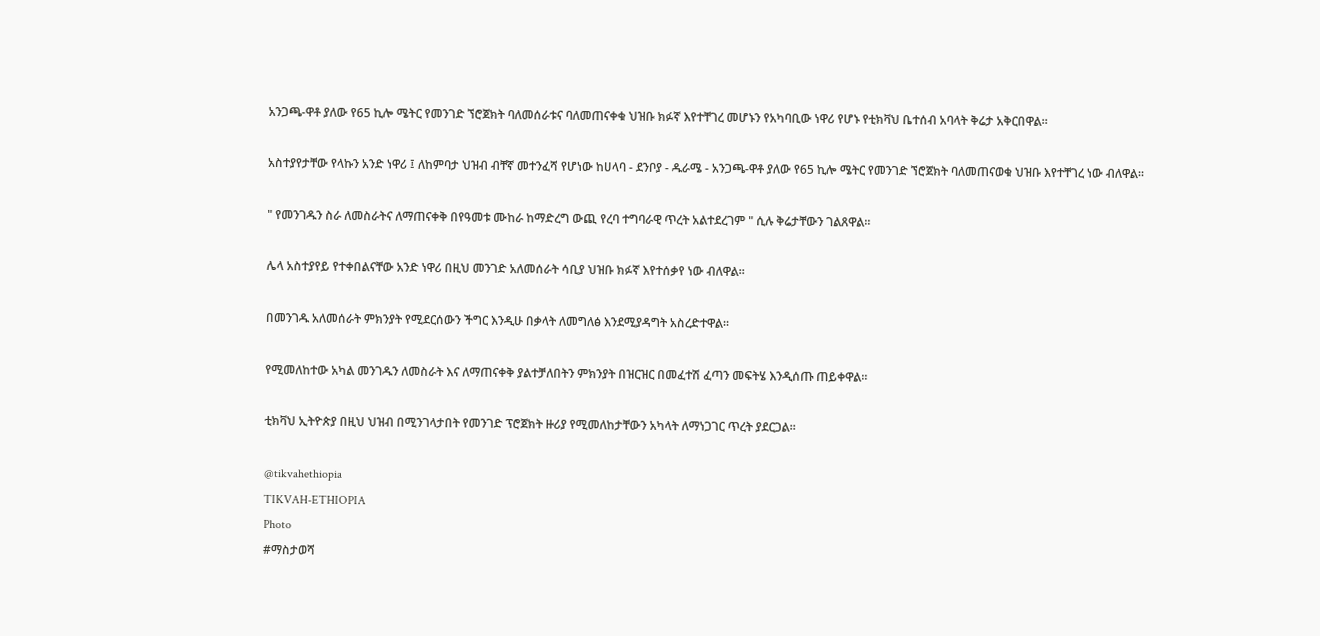አንጋጫ-ዋቶ ያለው የ65 ኪሎ ሜትር የመንገድ ኘሮጀክት ባለመሰራቱና ባለመጠናቀቁ ህዝቡ ክፉኛ እየተቸገረ መሆኑን የአካባቢው ነዋሪ የሆኑ የቲክቫህ ቤተሰብ አባላት ቅሬታ አቅርበዋል።

አስተያየታቸው የላኩን አንድ ነዋሪ ፤ ለከምባታ ህዝብ ብቸኛ መተንፈሻ የሆነው ከሀላባ - ደንቦያ - ዱራሜ - አንጋጫ-ዋቶ ያለው የ65 ኪሎ ሜትር የመንገድ ኘሮጀክት ባለመጠናወቁ ህዝቡ እየተቸገረ ነው ብለዋል።

" የመንገዱን ስራ ለመስራትና ለማጠናቀቅ በየዓመቱ ሙከራ ከማድረግ ውጪ የረባ ተግባራዊ ጥረት አልተደረገም " ሲሉ ቅሬታቸውን ገልጸዋል።

ሌላ አስተያየይ የተቀበልናቸው አንድ ነዋሪ በዚህ መንገድ አለመሰራት ሳቢያ ህዝቡ ክፉኛ እየተሰቃየ ነው ብለዋል።

በመንገዱ አለመሰራት ምክንያት የሚደርሰውን ችግር እንዲሁ በቃላት ለመግለፅ እንደሚያዳግት አስረድተዋል።

የሚመለከተው አካል መንገዱን ለመስራት እና ለማጠናቀቅ ያልተቻለበትን ምክንያት በዝርዝር በመፈተሽ ፈጣን መፍትሄ እንዲሰጡ ጠይቀዋል።

ቲክቫህ ኢትዮጵያ በዚህ ህዝብ በሚንገላታበት የመንገድ ፕሮጀክት ዙሪያ የሚመለከታቸውን አካላት ለማነጋገር ጥረት ያደርጋል።

@tikvahethiopia
TIKVAH-ETHIOPIA
Photo
#ማስታወሻ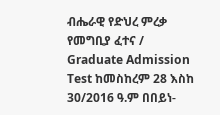ብሔራዊ የድህረ ምረቃ የመግቢያ ፈተና / Graduate Admission Test ከመስከረም 28 እስከ 30/2016 ዓ.ም በበይነ-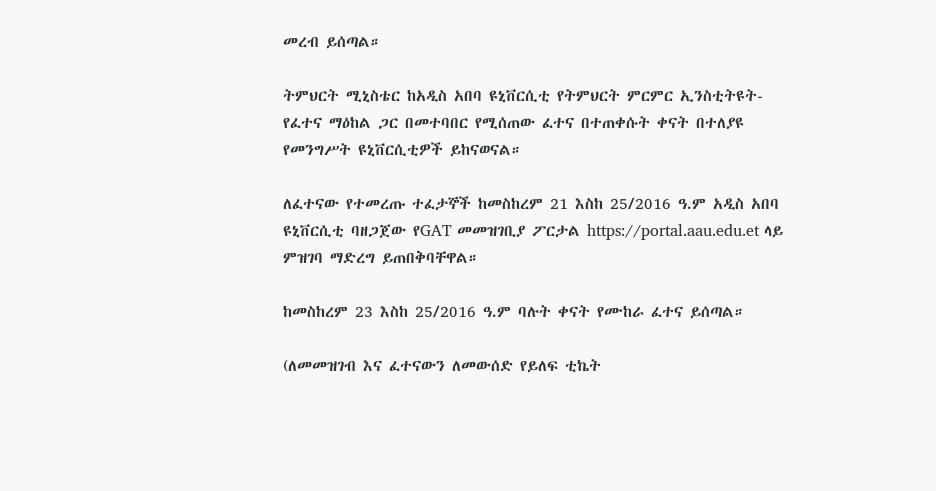መረብ ይሰጣል።

ትምህርት ሚኒስቴር ከአዲስ አበባ ዩኒቨርሲቲ የትምህርት ምርምር ኢንስቲትዩት- የፈተና ማዕከል ጋር በመተባበር የሚሰጠው ፈተና በተጠቀሱት ቀናት በተለያዩ የመንግሥት ዩኒቨርሲቲዎች ይከናወናል።

ለፈተናው የተመረጡ ተፈታኞች ከመስከረም 21 እስከ 25/2016 ዓ.ም አዲስ አበባ ዩኒቨርሲቲ ባዘጋጀው የGAT መመዝገቢያ ፖርታል https://portal.aau.edu.et ላይ ምዝገባ ማድረግ ይጠበቅባቸዋል።

ከመስከረም 23 እስከ 25/2016 ዓ.ም ባሉት ቀናት የሙከራ ፈተና ይሰጣል።

(ለመመዝገብ እና ፈተናውን ለመውሰድ የይለፍ ቲኬት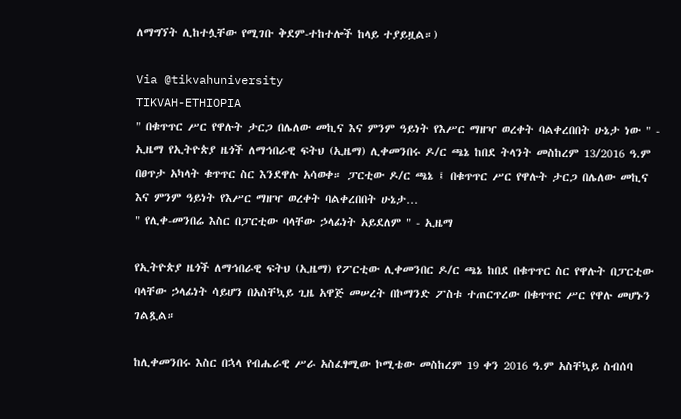ለማግኘት ሊከተሏቸው የሚገቡ ቅደም-ተከተሎች ከላይ ተያይዟል።)

Via @tikvahuniversity
TIKVAH-ETHIOPIA
" በቁጥጥር ሥር የዋሉት ታርጋ በሌለው መኪና እና ምንም ዓይነት የእሥር ማዘዣ ወረቀት ባልቀረበበት ሁኔታ ነው " - ኢዜማ የኢትዮጵያ ዜጎች ለማኅበራዊ ፍትህ (ኢዜማ) ሊቀመንበሩ ዶ/ር ጫኔ ከበደ ትላንት መስከረም 13/2016 ዓ.ም በፀጥታ አካላት ቁጥጥር ስር እንደዋሉ አሳወቀ። ፓርቲው ዶ/ር ጫኔ ፤ በቁጥጥር ሥር የዋሉት ታርጋ በሌለው መኪና እና ምንም ዓይነት የእሥር ማዘዣ ወረቀት ባልቀረበበት ሁኔታ…
" የሊቀ-መንበሬ እስር በፓርቲው ባላቸው ኃላፊነት አይደለም " - ኢዜማ

የኢትዮጵያ ዜጎች ለማኅበራዊ ፍትህ (ኢዜማ) የፖርቲው ሊቀመንበር ዶ/ር ጫኔ ከበደ በቁጥጥር ስር የዋሉት በፓርቲው ባላቸው ኃላፊነት ሳይሆን በአስቸኳይ ጊዜ አዋጅ መሠረት በኮማንድ ፖስቱ ተጠርጥረው በቁጥጥር ሥር የዋሉ መሆኑን ገልጿል።

ከሊቀመንበሩ እስር በኋላ የብሔራዊ ሥራ አስፈፃሚው ኮሚቴው መስከረም 19 ቀን 2016 ዓ.ም አስቸኳይ ስብሰባ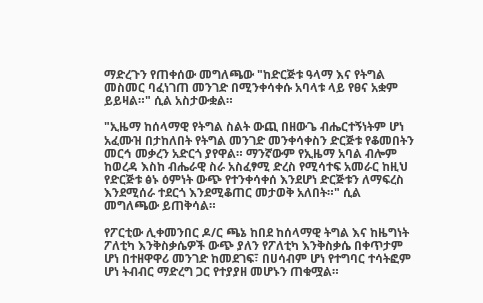ማድረጉን የጠቀሰው መግለጫው "ከድርጅቱ ዓላማ እና የትግል መስመር ባፈነገጠ መንገድ በሚንቀሳቀሱ አባላቱ ላይ የፀና አቋም ይይዛል።" ሲል አስታውቋል።

"ኢዜማ ከሰላማዊ የትግል ስልት ውጪ በዘውጌ ብሔርተኝነትም ሆነ አፈሙዝ በታከለበት የትግል መንገድ መንቀሳቀስን ድርጅቱ የቆመበትን መርኅ መቃረን አድርጎ ያየዋል። ማንኛውም የኢዜማ አባል ብሎም ከወረዳ እስከ ብሔራዊ ስራ አስፈፃሚ ድረስ የሚሳተፍ አመራር ከዚህ የድርጅቱ ፅኑ ዕምነት ውጭ የተንቀሳቀሰ እንደሆነ ድርጅቱን ለማፍረስ እንደሚሰራ ተደርጎ እንደሚቆጠር መታወቅ አለበት።" ሲል መግለጫው ይጠቅሳል።

የፖርቲው ሊቀመንበር ዶ/ር ጫኔ ከበደ ከሰላማዊ ትግል እና ከዜግነት ፖለቲካ እንቅስቃሴዎች ውጭ ያለን የፖለቲካ እንቅስቃሴ በቀጥታም ሆነ በተዘዋዋሪ መንገድ ከመደገፍ፣ በሀሳብም ሆነ የተግባር ተሳትፎም ሆነ ትብብር ማድረግ ጋር የተያያዘ መሆኑን ጠቁሟል።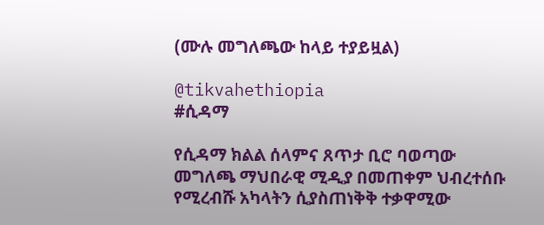(ሙሉ መግለጫው ከላይ ተያይዟል)

@tikvahethiopia
#ሲዳማ

የሲዳማ ክልል ሰላምና ጸጥታ ቢሮ ባወጣው መግለጫ ማህበራዊ ሚዲያ በመጠቀም ህብረተሰቡ የሚረብሹ አካላትን ሲያስጠነቅቅ ተቃዋሚው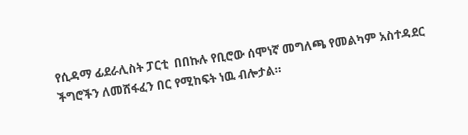የሲዳማ ፊደራሊስት ፓርቲ  በበኩሉ የቢሮው ሰሞነኛ መግለጫ የመልካም አስተዳደር ችግሮችን ለመሸፋፈን በር የሚከፍት ነዉ ብሎታል።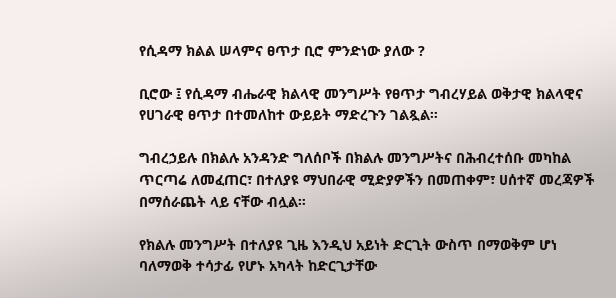የሲዳማ ክልል ሠላምና ፀጥታ ቢሮ ምንድነው ያለው ?

ቢሮው ፤ የሲዳማ ብሔራዊ ክልላዊ መንግሥት የፀጥታ ግብረሃይል ወቅታዊ ክልላዊና የሀገራዊ ፀጥታ በተመለከተ ውይይት ማድረጉን ገልጿል።

ግብረኃይሉ በክልሉ አንዳንድ ግለሰቦች በክልሉ መንግሥትና በሕብረተሰቡ መካከል ጥርጣሬ ለመፈጠር፣ በተለያዩ ማህበራዊ ሚድያዎችን በመጠቀም፣ ሀሰተኛ መረጃዎች በማሰራጨት ላይ ናቸው ብሏል።

የክልሉ መንግሥት በተለያዩ ጊዜ እንዲህ አይነት ድርጊት ውስጥ በማወቅም ሆነ ባለማወቅ ተሳታፊ የሆኑ አካላት ከድርጊታቸው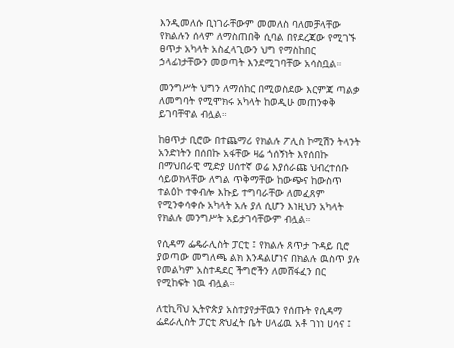እንዲመለሱ ቢነገራቸውም መመለስ ባለመቻላቸው የክልሉን ሰላም ለማስጠበቅ ሲባል በየደረጃው የሚገኙ ፀጥታ አካላት አስፈላጊውን ህግ የማስከበር ኃላፊነታቸውን መወጣት እንደሚገባቸው አሳስቧል።

መንግሥት ህግን ለማሰከር በሚወስደው እርምጃ ጣልቃ ለመግባት የሚሞክሩ አካላት ከወዲሁ መጠንቀቅ ይገባቸዋል ብሏል።

ከፀጥታ ቢሮው በተጨማሪ የክልሉ ፖሊስ ኮሚሽን ትላንት አንድነትን በሰበኩ አፋቸው ዛሬ ጎሰኝነት እየሰበኩ በማህበራዊ ሚድያ ሀሰተኛ ወሬ እያሰራጩ ህብረተሰቡ ሳይወክላቸው ለግል ጥቅማቸው ከውጭና ከውስጥ ተልዕኮ ተቀብሎ እኩይ ተግባራቸው ለመፈጸም የሚንቀሳቀሱ አካላት አሉ ያለ ሲሆን እነዚህን አካላት የክልሉ መንግሥት አይታገሳቸውም ብሏል።

የሲዳማ ፌዴራሊስት ፓርቲ ፤ የክልሉ ጸጥታ ጉዳይ ቢሮ ያወጣው መግለጫ ልክ እንዳልሆነና በክልሉ ዉስጥ ያሉ የመልካም አስተዳደር ችግሮችን ለመሸፋፈን በር የሚከፍት ነዉ ብሏል።

ለቲኪቫህ ኢትዮጵያ አስተያየታቸዉን የሰጡት የሲዳማ ፌደራሊስት ፓርቲ ጽህፈት ቤት ሀላፊዉ አቶ ገነነ ሀሳና ፤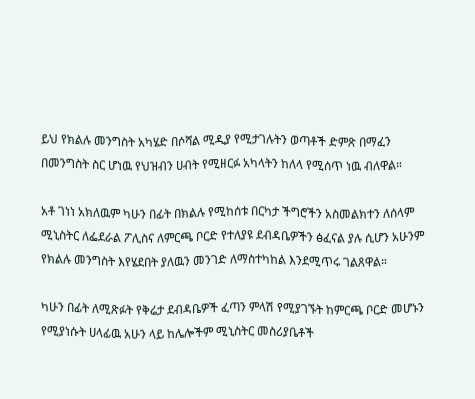ይህ የክልሉ መንግስት አካሄድ በሶሻል ሚዲያ የሚታገሉትን ወጣቶች ድምጽ በማፈን በመንግስት ስር ሆነዉ የህዝብን ሀብት የሚዘርፉ አካላትን ከለላ የሚሰጥ ነዉ ብለዋል።

አቶ ገነነ አክለዉም ካሁን በፊት በክልሉ የሚከሰቱ በርካታ ችግሮችን አስመልክተን ለሰላም ሚኒስትር ለፌደራል ፖሊስና ለምርጫ ቦርድ የተለያዩ ደብዳቤዎችን ፅፈናል ያሉ ሲሆን አሁንም የክልሉ መንግስት እየሄደበት ያለዉን መንገድ ለማስተካከል እንደሚጥሩ ገልጸዋል።

ካሁን በፊት ለሚጽፉት የቅሬታ ደብዳቤዎች ፈጣን ምላሽ የሚያገኙት ከምርጫ ቦርድ መሆኑን የሚያነሱት ሀላፊዉ አሁን ላይ ከሌሎችም ሚኒስትር መስሪያቤቶች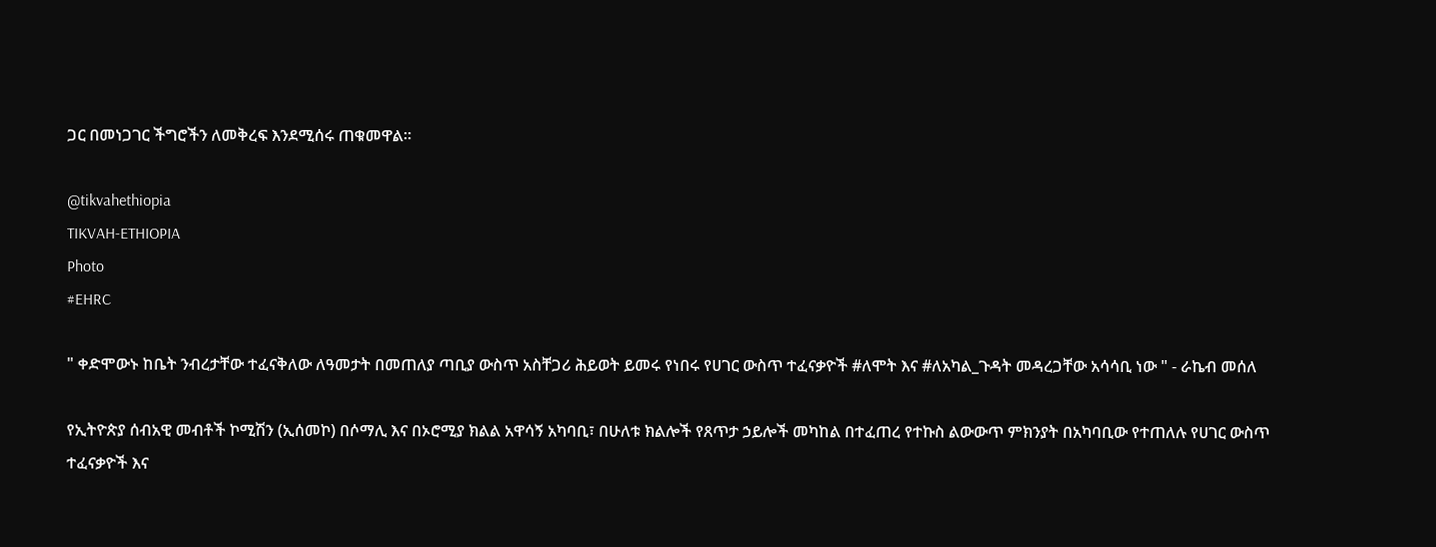ጋር በመነጋገር ችግሮችን ለመቅረፍ እንደሚሰሩ ጠቁመዋል።

@tikvahethiopia
TIKVAH-ETHIOPIA
Photo
#EHRC

" ቀድሞውኑ ከቤት ንብረታቸው ተፈናቅለው ለዓመታት በመጠለያ ጣቢያ ውስጥ አስቸጋሪ ሕይወት ይመሩ የነበሩ የሀገር ውስጥ ተፈናቃዮች #ለሞት እና #ለአካል_ጉዳት መዳረጋቸው አሳሳቢ ነው " - ራኬብ መሰለ

የኢትዮጵያ ሰብአዊ መብቶች ኮሚሽን (ኢሰመኮ) በሶማሊ እና በኦሮሚያ ክልል አዋሳኝ አካባቢ፣ በሁለቱ ክልሎች የጸጥታ ኃይሎች መካከል በተፈጠረ የተኩስ ልውውጥ ምክንያት በአካባቢው የተጠለሉ የሀገር ውስጥ ተፈናቃዮች እና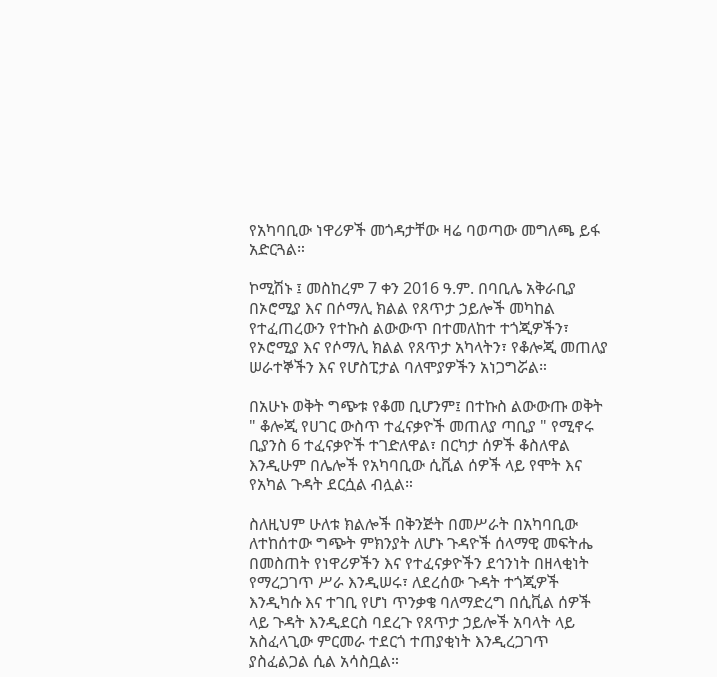የአካባቢው ነዋሪዎች መጎዳታቸው ዛሬ ባወጣው መግለጫ ይፋ አድርጓል።

ኮሚሽኑ ፤ መስከረም 7 ቀን 2016 ዓ.ም. በባቢሌ አቅራቢያ በኦሮሚያ እና በሶማሊ ክልል የጸጥታ ኃይሎች መካከል የተፈጠረውን የተኩስ ልውውጥ በተመለከተ ተጎጂዎችን፣ የኦሮሚያ እና የሶማሊ ክልል የጸጥታ አካላትን፣ የቆሎጂ መጠለያ ሠራተኞችን እና የሆስፒታል ባለሞያዎችን አነጋግሯል።

በአሁኑ ወቅት ግጭቱ የቆመ ቢሆንም፤ በተኩስ ልውውጡ ወቅት " ቆሎጂ የሀገር ውስጥ ተፈናቃዮች መጠለያ ጣቢያ " የሚኖሩ ቢያንስ 6 ተፈናቃዮች ተገድለዋል፣ በርካታ ሰዎች ቆስለዋል እንዲሁም በሌሎች የአካባቢው ሲቪል ሰዎች ላይ የሞት እና የአካል ጉዳት ደርሷል ብሏል።

ስለዚህም ሁለቱ ክልሎች በቅንጅት በመሥራት በአካባቢው ለተከሰተው ግጭት ምክንያት ለሆኑ ጉዳዮች ሰላማዊ መፍትሔ በመስጠት የነዋሪዎችን እና የተፈናቃዮችን ደኅንነት በዘላቂነት የማረጋገጥ ሥራ እንዲሠሩ፣ ለደረሰው ጉዳት ተጎጂዎች እንዲካሱ እና ተገቢ የሆነ ጥንቃቄ ባለማድረግ በሲቪል ሰዎች ላይ ጉዳት እንዲደርስ ባደረጉ የጸጥታ ኃይሎች አባላት ላይ አስፈላጊው ምርመራ ተደርጎ ተጠያቂነት እንዲረጋገጥ ያስፈልጋል ሲል አሳስቧል።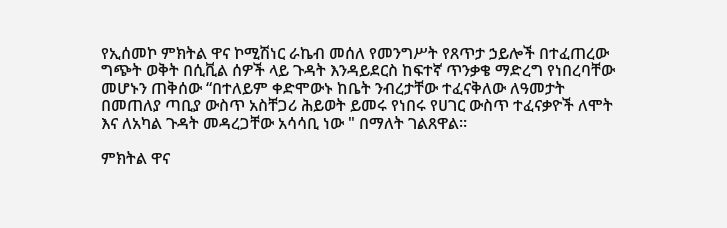የኢሰመኮ ምክትል ዋና ኮሚሽነር ራኬብ መሰለ የመንግሥት የጸጥታ ኃይሎች በተፈጠረው ግጭት ወቅት በሲቪል ሰዎች ላይ ጉዳት እንዳይደርስ ከፍተኛ ጥንቃቄ ማድረግ የነበረባቸው መሆኑን ጠቅሰው “በተለይም ቀድሞውኑ ከቤት ንብረታቸው ተፈናቅለው ለዓመታት በመጠለያ ጣቢያ ውስጥ አስቸጋሪ ሕይወት ይመሩ የነበሩ የሀገር ውስጥ ተፈናቃዮች ለሞት እና ለአካል ጉዳት መዳረጋቸው አሳሳቢ ነው " በማለት ገልጸዋል።

ምክትል ዋና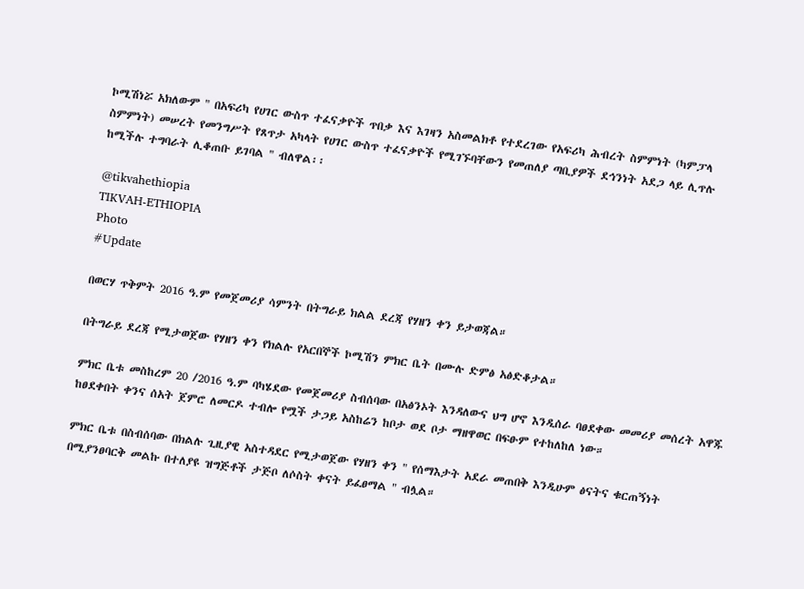ኮሚሽነሯ አክለውም " በአፍሪካ የሀገር ውስጥ ተፈናቃዮች ጥበቃ እና እገዛን አስመልክቶ የተደረገው የአፍሪካ ሕብረት ስምምነት (ካምፓላ ስምምነት) መሠረት የመንግሥት የጸጥታ አካላት የሀገር ውስጥ ተፈናቃዮች የሚገኙባቸውን የመጠለያ ጣቢያዎች ደኅንነት አደጋ ላይ ሊጥሉ ከሚችሉ ተግባራት ሊቆጠቡ ይገባል " ብለዋል፡፡

@tikvahethiopia
TIKVAH-ETHIOPIA
Photo
#Update

በወርሃ ጥቅምት 2016 ዓ.ም የመጀመሪያ ሳምንት በትግራይ ክልል ደረጃ የሃዘን ቀን ይታወጃል።

በትግራይ ደረጃ የሚታወጀው የሃዘን ቀን የክልሉ የአርበኞች ኮሚሽን ምክር ቤት በሙሉ ድምፅ አፅድቆታል።

ምክር ቤቱ መስከረም 20 /2016 ዓ.ም ባካሄደው የመጀመሪያ ስብሰባው በአፅንኦት እንዳለውና ህግ ሆኖ እንዲሰራ ባፀደቀው መመሪያ መሰረት አዋጁ ከፀደቀበት ቀንና ሰአት ጀምሮ ለመርዶ ተብሎ የሟች ታጋይ አስከሬን ከቦታ ወደ ቦታ ማዘዋወር በፍፁም የተከለከለ ነው።

ምክር ቤቱ በስብሰባው በክልሉ ጊዚያዊ አስተዳደር የሚታወጀው የሃዘን ቀን " የሰማእታት አደራ መጠበቅ እንዲሁም ፅናትና ቁርጠኝነት በሚያንፀባርቅ መልኩ በተለያዩ ዝግጅቶች ታጅቦ ለሶስት ቀናት ይፈፀማል " ብሏል።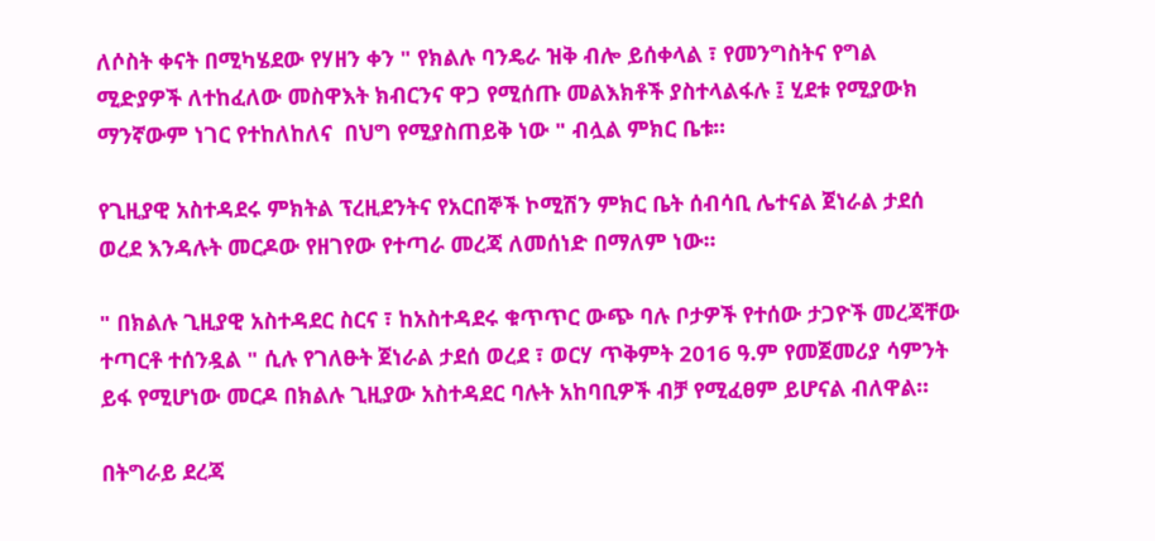ለሶስት ቀናት በሚካሄደው የሃዘን ቀን " የክልሉ ባንዴራ ዝቅ ብሎ ይሰቀላል ፣ የመንግስትና የግል ሚድያዎች ለተከፈለው መስዋእት ክብርንና ዋጋ የሚሰጡ መልእክቶች ያስተላልፋሉ ፤ ሂደቱ የሚያውክ ማንኛውም ነገር የተከለከለና  በህግ የሚያስጠይቅ ነው " ብሏል ምክር ቤቱ።

የጊዚያዊ አስተዳደሩ ምክትል ፕረዚደንትና የአርበኞች ኮሚሽን ምክር ቤት ሰብሳቢ ሌተናል ጀነራል ታደሰ ወረደ እንዳሉት መርዶው የዘገየው የተጣራ መረጃ ለመሰነድ በማለም ነው።

" በክልሉ ጊዚያዊ አስተዳደር ስርና ፣ ከአስተዳደሩ ቁጥጥር ውጭ ባሉ ቦታዎች የተሰው ታጋዮች መረጃቸው ተጣርቶ ተሰንዷል " ሲሉ የገለፁት ጀነራል ታደሰ ወረደ ፣ ወርሃ ጥቅምት 2016 ዓ.ም የመጀመሪያ ሳምንት ይፋ የሚሆነው መርዶ በክልሉ ጊዚያው አስተዳደር ባሉት አከባቢዎች ብቻ የሚፈፀም ይሆናል ብለዋል።

በትግራይ ደረጃ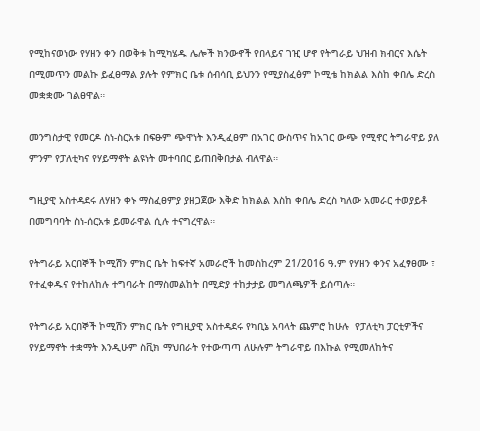የሚከናወነው የሃዘን ቀን በወቅቱ ከሚካሄዱ ሌሎች ክንውኖች የበላይና ገዢ ሆኖ የትግራይ ህዝብ ክብርና እሴት በሚመጥን መልኩ ይፈፀማል ያሉት የምክር ቤቱ ሰብሳቢ ይህንን የሚያስፈፅም ኮሚቴ ከክልል እስከ ቀበሌ ድረስ መቋቋሙ ገልፀዋል።

መንግስታዊ የመርዶ ስነ-ስርአቱ በፍፁም ጭዋነት እንዲፈፀም በአገር ውስጥና ከአገር ውጭ የሚኖር ትግራዋይ ያለ ምንም የፓለቲካና የሃይማኖት ልዩነት መተባበር ይጠበቅበታል ብለዋል።

ግዚያዊ አስተዳደሩ ለሃዘን ቀኑ ማስፈፀምያ ያዘጋጀው እቅድ ከክልል እስከ ቀበሌ ድረስ ካለው አመራር ተወያይቶ በመግባባት ስነ-ሰርአቱ ይመራዋል ሲሉ ተናግረዋል።

የትግራይ አርበኞች ኮሚሽን ምክር ቤት ከፍተኛ አመራሮች ከመስከረም 21/2016 ዓ.ም የሃዘን ቀንና አፈፃፀሙ ፣ የተፈቀዱና የተከለከሉ ተግባራት በማስመልከት በሚድያ ተከታታይ መግለጫዎች ይሰጣሉ።

የትግራይ አርበኞች ኮሚሽን ምክር ቤት የግዚያዊ አስተዳደሩ የካቢኔ አባላት ጨምሮ ከሁሉ  የፓለቲካ ፓርቲዎችና የሃይማኖት ተቋማት እንዲሁም ስቪክ ማህበራት የተውጣጣ ለሁሉም ትግራዋይ በእኩል የሚመለከትና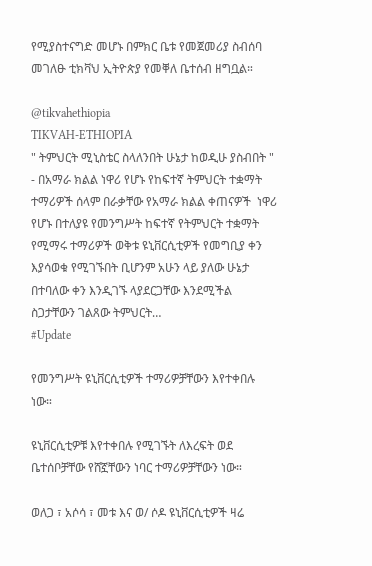የሚያስተናግድ መሆኑ በምክር ቤቱ የመጀመሪያ ስብሰባ መገለፁ ቲክቫህ ኢትዮጵያ የመቐለ ቤተሰብ ዘግቧል።

@tikvahethiopia
TIKVAH-ETHIOPIA
" ትምህርት ሚኒስቴር ስላለንበት ሁኔታ ከወዲሁ ያስብበት " - በአማራ ክልል ነዋሪ የሆኑ የከፍተኛ ትምህርት ተቋማት ተማሪዎች ሰላም በራቃቸው የአማራ ክልል ቀጠናዎች  ነዋሪ የሆኑ በተለያዩ የመንግሥት ከፍተኛ የትምህርት ተቋማት የሚማሩ ተማሪዎች ወቅቱ ዩኒቨርሲቲዎች የመግቢያ ቀን እያሳወቁ የሚገኙበት ቢሆንም አሁን ላይ ያለው ሁኔታ በተባለው ቀን እንዲገኙ ላያደርጋቸው እንደሚችል ስጋታቸውን ገልጸው ትምህርት…
#Update

የመንግሥት ዩኒቨርሲቲዎች ተማሪዎቻቸውን እየተቀበሉ ነው።

ዩኒቨርሲቲዎቹ እየተቀበሉ የሚገኙት ለእረፍት ወደ ቤተሰቦቻቸው የሸኟቸውን ነባር ተማሪዎቻቸውን ነው።

ወለጋ ፣ አሶሳ ፣ መቱ እና ወ/ ሶዶ ዩኒቨርሲቲዎች ዛሬ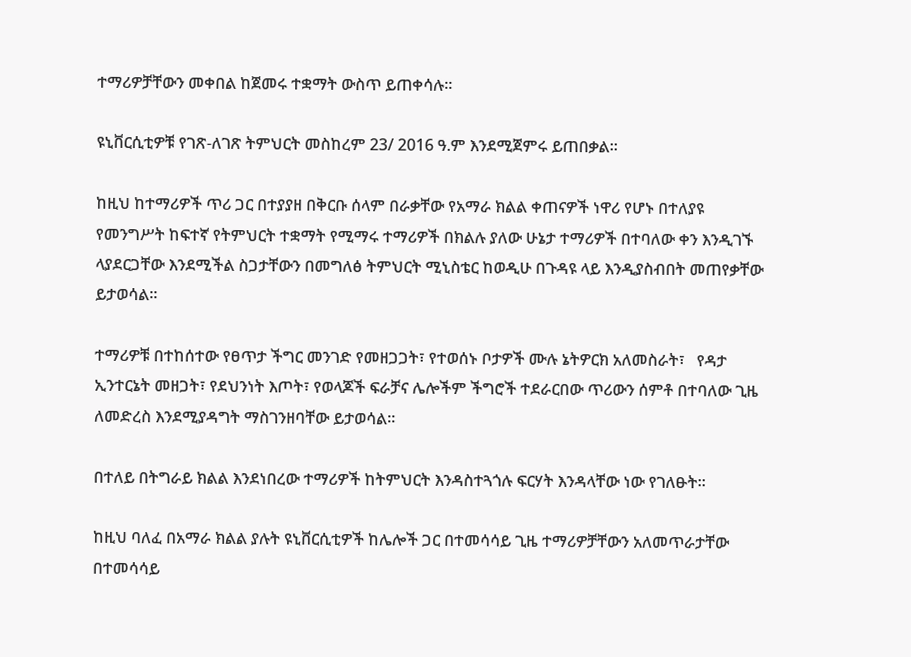ተማሪዎቻቸውን መቀበል ከጀመሩ ተቋማት ውስጥ ይጠቀሳሉ።

ዩኒቨርሲቲዎቹ የገጽ-ለገጽ ትምህርት መስከረም 23/ 2016 ዓ.ም እንደሚጀምሩ ይጠበቃል።

ከዚህ ከተማሪዎች ጥሪ ጋር በተያያዘ በቅርቡ ሰላም በራቃቸው የአማራ ክልል ቀጠናዎች ነዋሪ የሆኑ በተለያዩ የመንግሥት ከፍተኛ የትምህርት ተቋማት የሚማሩ ተማሪዎች በክልሉ ያለው ሁኔታ ተማሪዎች በተባለው ቀን እንዲገኙ ላያደርጋቸው እንደሚችል ስጋታቸውን በመግለፅ ትምህርት ሚኒስቴር ከወዲሁ በጉዳዩ ላይ እንዲያስብበት መጠየቃቸው ይታወሳል።

ተማሪዎቹ በተከሰተው የፀጥታ ችግር መንገድ የመዘጋጋት፣ የተወሰኑ ቦታዎች ሙሉ ኔትዎርክ አለመስራት፣   የዳታ ኢንተርኔት መዘጋት፣ የደህንነት እጦት፣ የወላጆች ፍራቻና ሌሎችም ችግሮች ተደራርበው ጥሪውን ሰምቶ በተባለው ጊዜ ለመድረስ እንደሚያዳግት ማስገንዘባቸው ይታወሳል።

በተለይ በትግራይ ክልል እንደነበረው ተማሪዎች ከትምህርት እንዳስተጓጎሉ ፍርሃት እንዳላቸው ነው የገለፁት።

ከዚህ ባለፈ በአማራ ክልል ያሉት ዩኒቨርሲቲዎች ከሌሎች ጋር በተመሳሳይ ጊዜ ተማሪዎቻቸውን አለመጥራታቸው በተመሳሳይ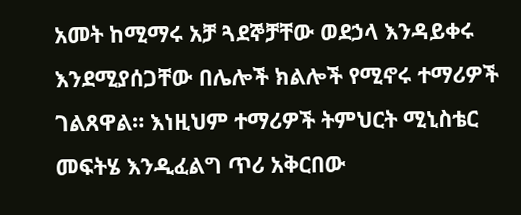አመት ከሚማሩ አቻ ጓደኞቻቸው ወደኃላ እንዳይቀሩ እንደሚያሰጋቸው በሌሎች ክልሎች የሚኖሩ ተማሪዎች ገልጸዋል። እነዚህም ተማሪዎች ትምህርት ሚኒስቴር መፍትሄ እንዲፈልግ ጥሪ አቅርበው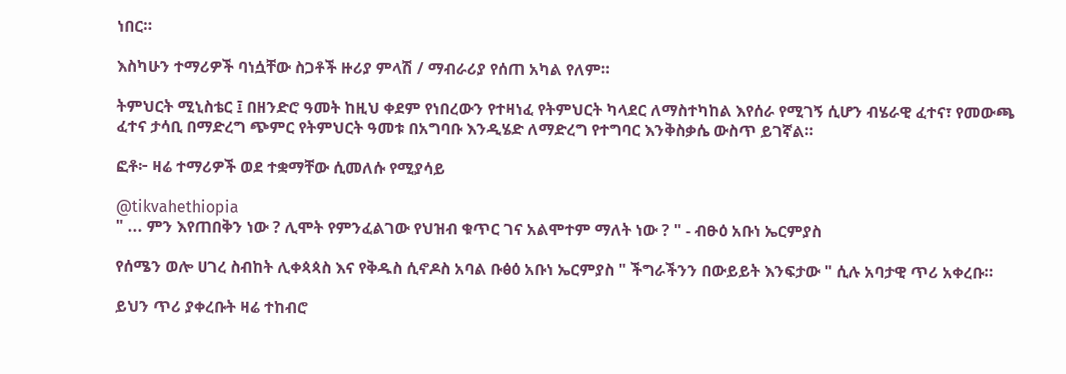ነበር።

እስካሁን ተማሪዎች ባነሷቸው ስጋቶች ዙሪያ ምላሽ / ማብራሪያ የሰጠ አካል የለም።

ትምህርት ሚኒስቴር ፤ በዘንድሮ ዓመት ከዚህ ቀደም የነበረውን የተዛነፈ የትምህርት ካላደር ለማስተካከል እየሰራ የሚገኝ ሲሆን ብሄራዊ ፈተና፣ የመውጫ ፈተና ታሳቢ በማድረግ ጭምር የትምህርት ዓመቱ በአግባቡ እንዲሄድ ለማድረግ የተግባር እንቅስቃሴ ውስጥ ይገኛል።

ፎቶ፦ ዛሬ ተማሪዎች ወደ ተቋማቸው ሲመለሱ የሚያሳይ

@tikvahethiopia
" ... ምን እየጠበቅን ነው ? ሊሞት የምንፈልገው የህዝብ ቁጥር ገና አልሞተም ማለት ነው ? " - ብፁዕ አቡነ ኤርምያስ

የሰሜን ወሎ ሀገረ ስብከት ሊቀጳጳስ እና የቅዱስ ሲኖዶስ አባል ቡፅዕ አቡነ ኤርምያስ " ችግራችንን በውይይት እንፍታው " ሲሉ አባታዊ ጥሪ አቀረቡ።

ይህን ጥሪ ያቀረቡት ዛሬ ተከብሮ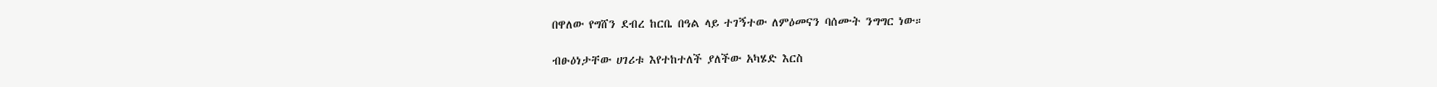በዋለው የግሸን ደብረ ከርቤ በዓል ላይ ተገኝተው ለምዕመናን ባሰሙት ንግግር ነው።

ብፁዕነታቸው ሀገሪቱ እየተከተለች ያለችው አካሄድ እርስ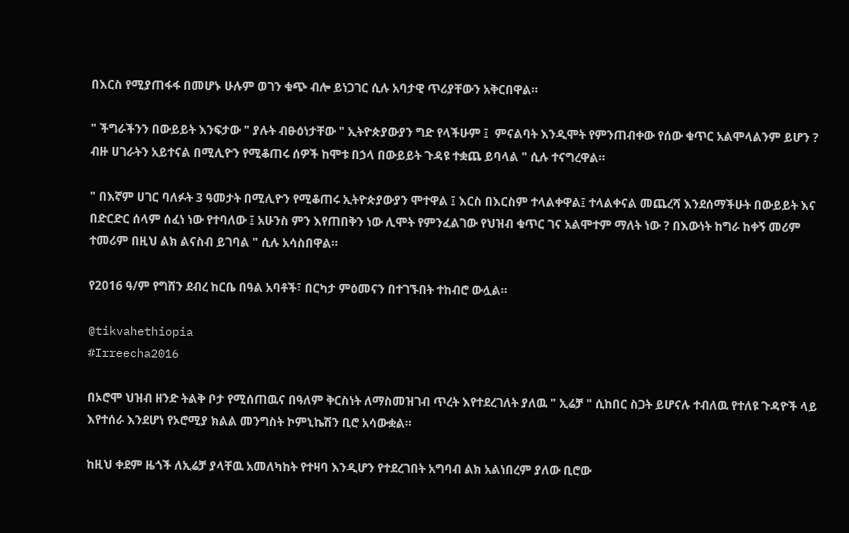በእርስ የሚያጠፋፋ በመሆኑ ሁሉም ወገን ቁጭ ብሎ ይነጋገር ሲሉ አባታዊ ጥሪያቸውን አቅርበዋል።

" ችግራችንን በውይይት እንፍታው " ያሉት ብፁዕነታቸው " ኢትዮጵያውያን ግድ የላችሁም ፤  ምናልባት እንዲሞት የምንጠብቀው የሰው ቁጥር አልሞላልንም ይሆን ? ብዙ ሀገራትን አይተናል በሚሊዮን የሚቆጠሩ ሰዎች ከሞቱ በኃላ በውይይት ጉዳዩ ተቋጨ ይባላል " ሲሉ ተናግረዋል።

" በእኛም ሀገር ባለፉት 3 ዓመታት በሚሊዮን የሚቆጠሩ ኢትዮጵያውያን ሞተዋል ፤ እርስ በእርስም ተላልቀዋል፤ ተላልቀናል መጨረሻ እንደሰማችሁት በውይይት እና በድርድር ሰላም ሰፈነ ነው የተባለው ፤ አሁንስ ምን እየጠበቅን ነው ሊሞት የምንፈልገው የህዝብ ቁጥር ገና አልሞተም ማለት ነው ? በእውነት ከግራ ከቀኝ መሪም ተመሪም በዚህ ልክ ልናስብ ይገባል " ሲሉ አሳስበዋል።

የ2016 ዓ/ም የግሸን ደብረ ከርቤ በዓል አባቶች፣ በርካታ ምዕመናን በተገኙበት ተከብሮ ውሏል።

@tikvahethiopia
#Irreecha2016

በኦሮሞ ህዝብ ዘንድ ትልቅ ቦታ የሚሰጠዉና በዓለም ቅርስነት ለማስመዝገብ ጥረት እየተደረገለት ያለዉ " ኢሬቻ " ሲከበር ስጋት ይሆናሉ ተብለዉ የተለዩ ጉዳዮች ላይ እየተሰራ እንደሆነ የኦሮሚያ ክልል መንግስት ኮምኒኬሽን ቢሮ አሳውቋል።

ከዚህ ቀደም ዜጎች ለኢሬቻ ያላቸዉ አመለካከት የተዛባ እንዲሆን የተደረገበት አግባብ ልክ አልነበረም ያለው ቢሮው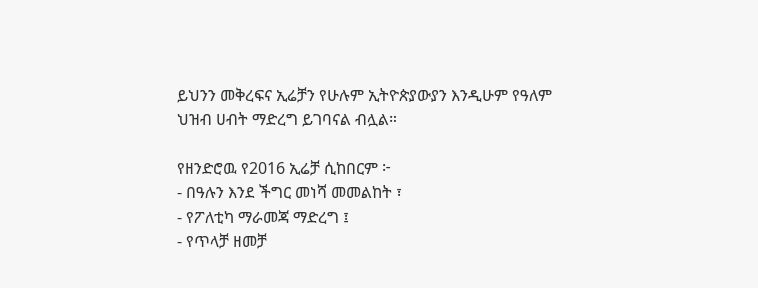ይህንን መቅረፍና ኢሬቻን የሁሉም ኢትዮጵያውያን እንዲሁም የዓለም ህዝብ ሀብት ማድረግ ይገባናል ብሏል።

የዘንድሮዉ የ2016 ኢሬቻ ሲከበርም ፦
- በዓሉን እንደ ችግር መነሻ መመልከት ፣
- የፖለቲካ ማራመጃ ማድረግ ፤
- የጥላቻ ዘመቻ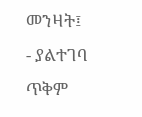መንዛት፤
- ያልተገባ ጥቅም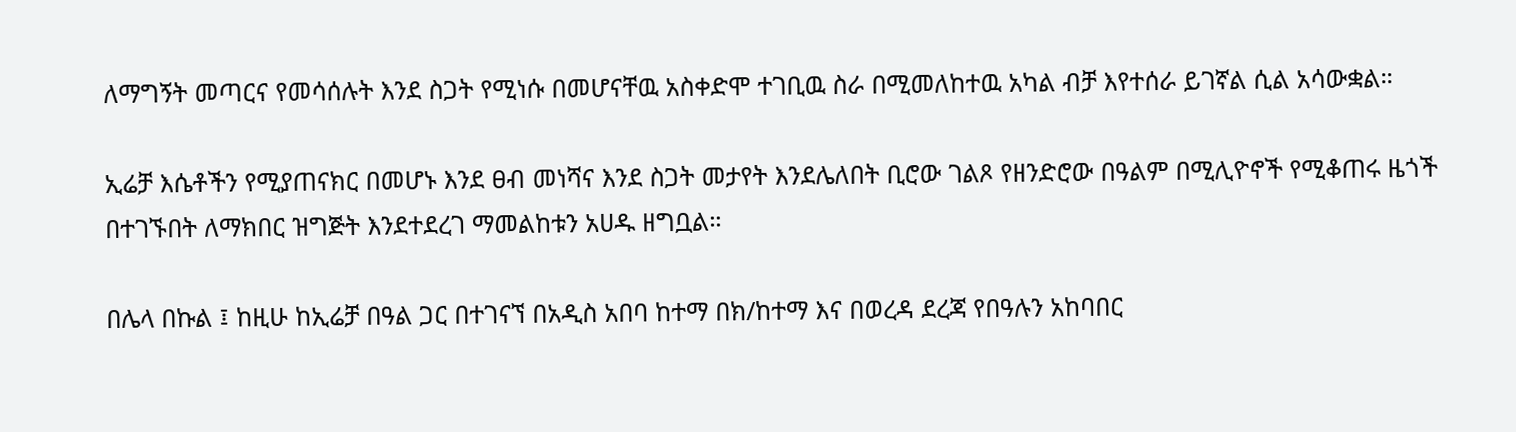ለማግኝት መጣርና የመሳሰሉት እንደ ስጋት የሚነሱ በመሆናቸዉ አስቀድሞ ተገቢዉ ስራ በሚመለከተዉ አካል ብቻ እየተሰራ ይገኛል ሲል አሳውቋል።

ኢሬቻ እሴቶችን የሚያጠናክር በመሆኑ እንደ ፀብ መነሻና እንደ ስጋት መታየት እንደሌለበት ቢሮው ገልጾ የዘንድሮው በዓልም በሚሊዮኖች የሚቆጠሩ ዜጎች በተገኙበት ለማክበር ዝግጅት እንደተደረገ ማመልከቱን አሀዱ ዘግቧል።

በሌላ በኩል ፤ ከዚሁ ከኢሬቻ በዓል ጋር በተገናኘ በአዲስ አበባ ከተማ በክ/ከተማ እና በወረዳ ደረጃ የበዓሉን አከባበር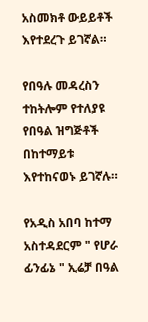አስመክቶ ውይይቶች እየተደረጉ ይገኛል።

የበዓሉ መዳረስን ተከትሎም የተለያዩ የበዓል ዝግጅቶች በከተማይቱ እየተከናወኑ ይገኛሉ።

የአዲስ አበባ ከተማ አስተዳደርም " የሆራ ፊንፊኔ " ኢሬቻ በዓል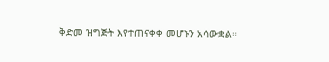ቅድመ ዝግጅት እየተጠናቀቀ መሆኑን አሳውቋል።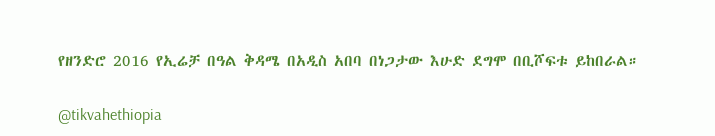የዘንድሮ 2016 የኢሬቻ በዓል ቅዳሜ በአዲስ አበባ በነጋታው እሁድ ደግሞ በቢሾፍቱ ይከበራል።

@tikvahethiopia